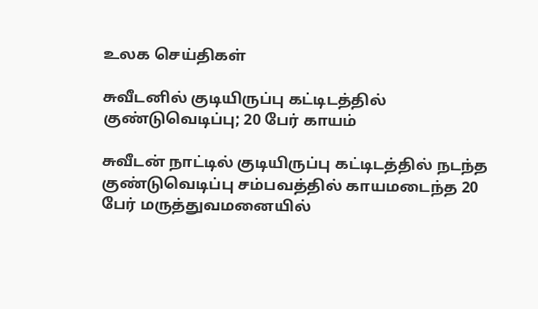உலக செய்திகள்

சுவீடனில் குடியிருப்பு கட்டிடத்தில் குண்டுவெடிப்பு; 20 பேர் காயம்

சுவீடன் நாட்டில் குடியிருப்பு கட்டிடத்தில் நடந்த குண்டுவெடிப்பு சம்பவத்தில் காயமடைந்த 20 பேர் மருத்துவமனையில்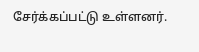சேர்க்கப்பட்டு உள்ளனர்.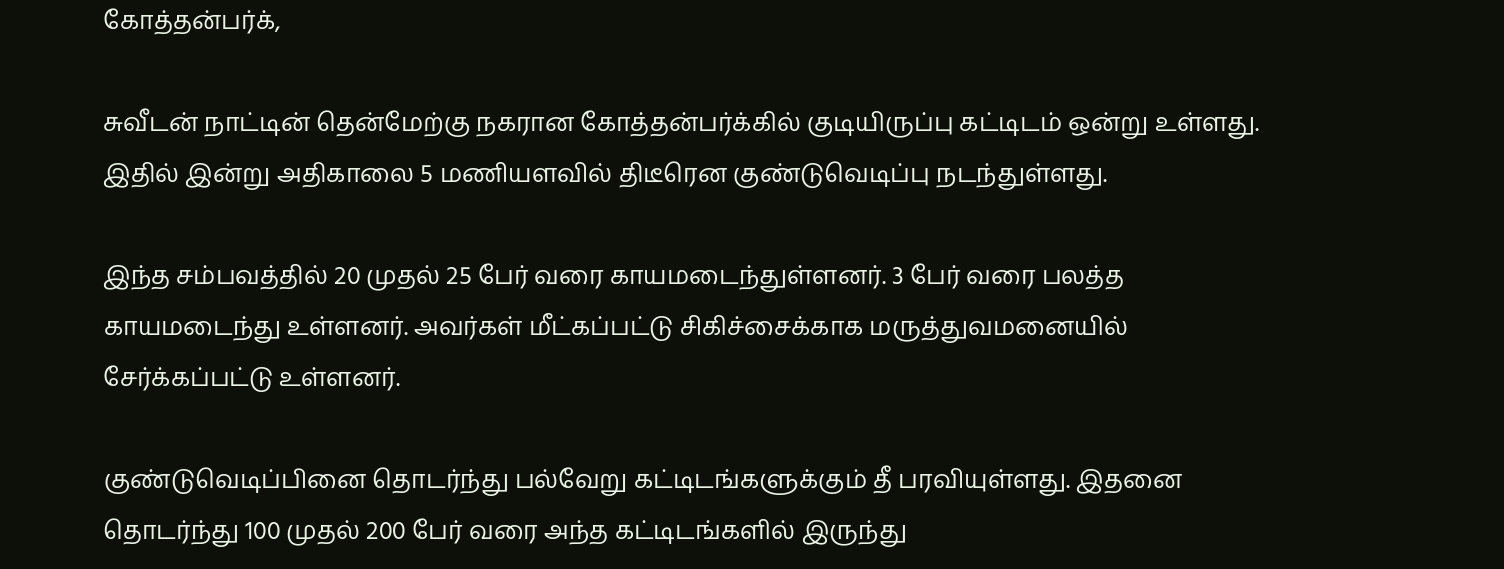கோத்தன்பர்க்,

சுவீடன் நாட்டின் தென்மேற்கு நகரான கோத்தன்பர்க்கில் குடியிருப்பு கட்டிடம் ஒன்று உள்ளது. இதில் இன்று அதிகாலை 5 மணியளவில் திடீரென குண்டுவெடிப்பு நடந்துள்ளது.

இந்த சம்பவத்தில் 20 முதல் 25 பேர் வரை காயமடைந்துள்ளனர். 3 பேர் வரை பலத்த காயமடைந்து உள்ளனர். அவர்கள் மீட்கப்பட்டு சிகிச்சைக்காக மருத்துவமனையில் சேர்க்கப்பட்டு உள்ளனர்.

குண்டுவெடிப்பினை தொடர்ந்து பல்வேறு கட்டிடங்களுக்கும் தீ பரவியுள்ளது. இதனை தொடர்ந்து 100 முதல் 200 பேர் வரை அந்த கட்டிடங்களில் இருந்து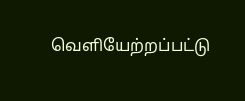வெளியேற்றப்பட்டு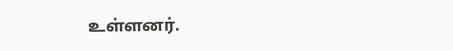உள்ளனர்.